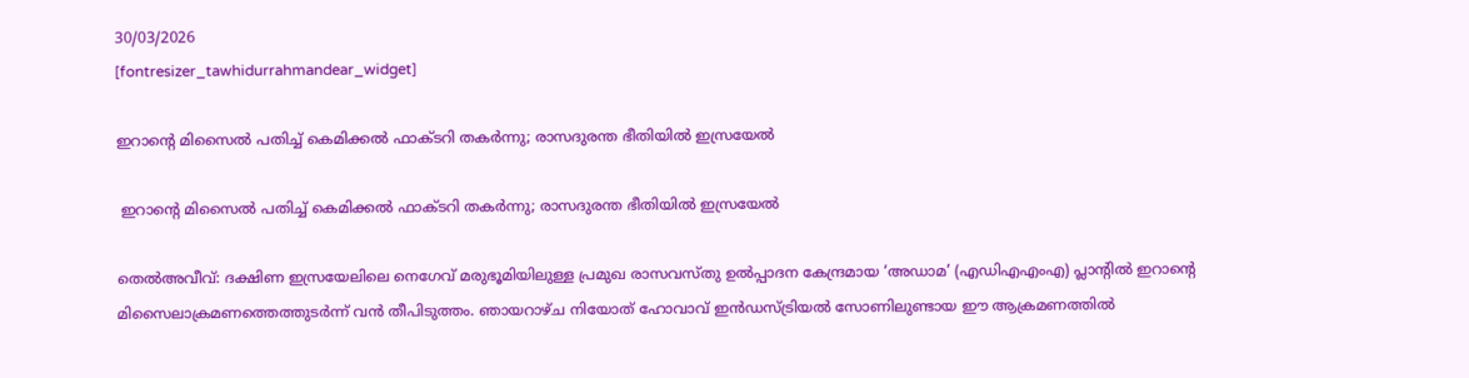30/03/2026
[fontresizer_tawhidurrahmandear_widget]

ഇറാന്റെ മിസൈൽ പതിച്ച് കെമിക്കൽ ഫാക്ടറി തകർന്നു; രാസദുരന്ത ഭീതിയിൽ ഇസ്രയേൽ

 ഇറാന്റെ മിസൈൽ പതിച്ച് കെമിക്കൽ ഫാക്ടറി തകർന്നു; രാസദുരന്ത ഭീതിയിൽ ഇസ്രയേൽ

തെൽഅവീവ്: ദക്ഷിണ ഇസ്രയേലിലെ നെഗേവ് മരുഭൂമിയിലുള്ള പ്രമുഖ രാസവസ്തു ഉൽപ്പാദന കേന്ദ്രമായ ‘അഡാമ’ (എഡിഎഎംഎ) പ്ലാന്റിൽ ഇറാന്റെ മിസൈലാക്രമണത്തെത്തുടർന്ന് വൻ തീപിടുത്തം. ഞായറാഴ്ച നിയോത് ഹോവാവ് ഇൻഡസ്ട്രിയൽ സോണിലുണ്ടായ ഈ ആക്രമണത്തിൽ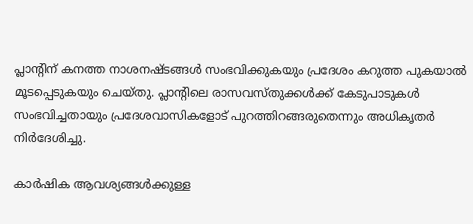പ്ലാന്റിന് കനത്ത നാശനഷ്ടങ്ങൾ സംഭവിക്കുകയും പ്രദേശം കറുത്ത പുകയാൽ മൂടപ്പെടുകയും ചെയ്തു. പ്ലാന്റിലെ രാസവസ്തുക്കൾക്ക് കേടുപാടുകൾ സംഭവിച്ചതായും പ്രദേശവാസികളോട് പുറത്തിറങ്ങരുതെന്നും അധികൃതർ നിർദേശിച്ചു.

കാർഷിക ആവശ്യങ്ങൾക്കുള്ള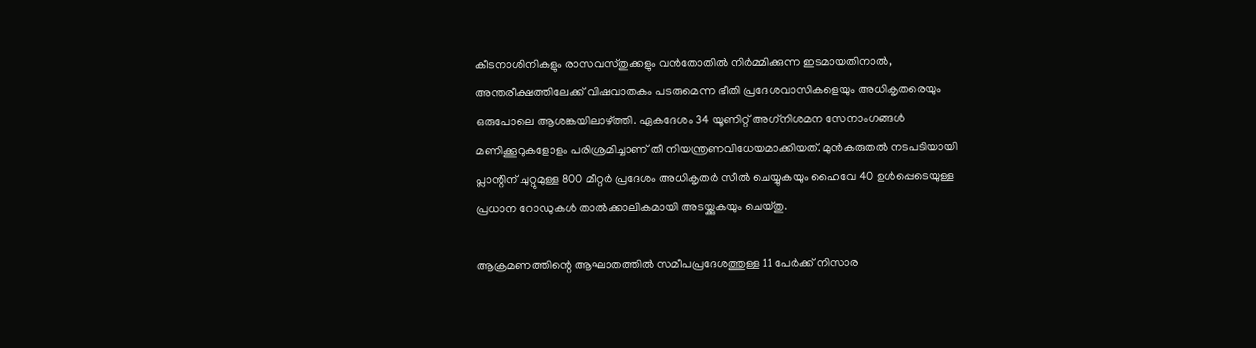കീടനാശിനികളും രാസവസ്തുക്കളും വൻതോതിൽ നിർമ്മിക്കുന്ന ഇടമായതിനാൽ, അന്തരീക്ഷത്തിലേക്ക് വിഷവാതകം പടരുമെന്ന ഭീതി പ്രദേശവാസികളെയും അധികൃതരെയും ഒരുപോലെ ആശങ്കയിലാഴ്ത്തി. ഏകദേശം 34 യൂണിറ്റ് അഗ്‌നിശമന സേനാംഗങ്ങൾ മണിക്കൂറുകളോളം പരിശ്രമിച്ചാണ് തീ നിയന്ത്രണവിധേയമാക്കിയത്. മുൻകരുതൽ നടപടിയായി പ്ലാന്റിന് ചുറ്റുമുള്ള 800 മീറ്റർ പ്രദേശം അധികൃതർ സീൽ ചെയ്യുകയും ഹൈവേ 40 ഉൾപ്പെടെയുള്ള പ്രധാന റോഡുകൾ താൽക്കാലികമായി അടയ്ക്കുകയും ചെയ്തു.

ആക്രമണത്തിന്റെ ആഘാതത്തിൽ സമീപപ്രദേശത്തുള്ള 11 പേർക്ക് നിസാര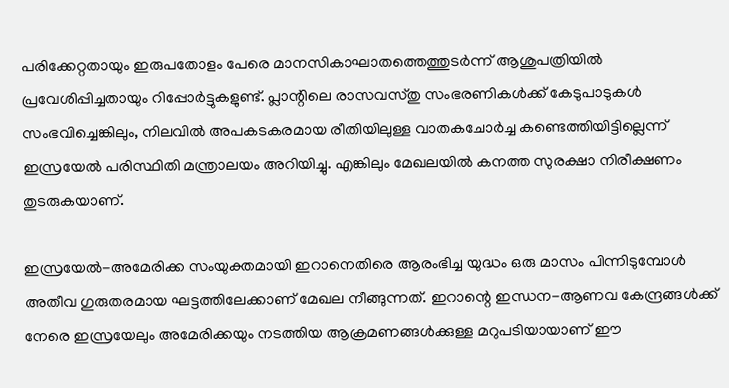പരിക്കേറ്റതായും ഇരുപതോളം പേരെ മാനസികാഘാതത്തെത്തുടർന്ന് ആശുപത്രിയിൽ പ്രവേശിപ്പിച്ചതായും റിപ്പോർട്ടുകളുണ്ട്. പ്ലാന്റിലെ രാസവസ്തു സംഭരണികൾക്ക് കേടുപാടുകൾ സംഭവിച്ചെങ്കിലും, നിലവിൽ അപകടകരമായ രീതിയിലുള്ള വാതകചോർച്ച കണ്ടെത്തിയിട്ടില്ലെന്ന് ഇസ്രയേൽ പരിസ്ഥിതി മന്ത്രാലയം അറിയിച്ചു. എങ്കിലും മേഖലയിൽ കനത്ത സുരക്ഷാ നിരീക്ഷണം തുടരുകയാണ്.

ഇസ്രയേൽ-അമേരിക്ക സംയുക്തമായി ഇറാനെതിരെ ആരംഭിച്ച യുദ്ധം ഒരു മാസം പിന്നിടുമ്പോൾ അതീവ ഗുരുതരമായ ഘട്ടത്തിലേക്കാണ് മേഖല നീങ്ങുന്നത്. ഇറാന്റെ ഇന്ധന-ആണവ കേന്ദ്രങ്ങൾക്ക് നേരെ ഇസ്രയേലും അമേരിക്കയും നടത്തിയ ആക്രമണങ്ങൾക്കുള്ള മറുപടിയായാണ് ഈ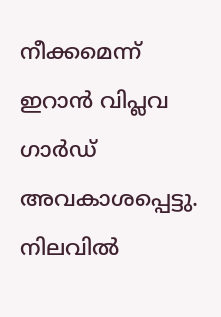നീക്കമെന്ന് ഇറാൻ വിപ്ലവ ഗാർഡ് അവകാശപ്പെട്ടു. നിലവിൽ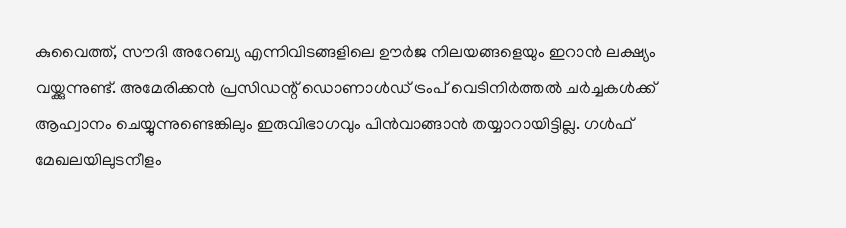കുവൈത്ത്, സൗദി അറേബ്യ എന്നിവിടങ്ങളിലെ ഊർജ നിലയങ്ങളെയും ഇറാൻ ലക്ഷ്യം വയ്ക്കുന്നുണ്ട്. അമേരിക്കൻ പ്രസിഡന്റ് ഡൊണാൾഡ് ട്രംപ് വെടിനിർത്തൽ ചർച്ചകൾക്ക് ആഹ്വാനം ചെയ്യുന്നുണ്ടെങ്കിലും ഇരുവിഭാഗവും പിൻവാങ്ങാൻ തയ്യാറായിട്ടില്ല. ഗൾഫ് മേഖലയിലുടനീളം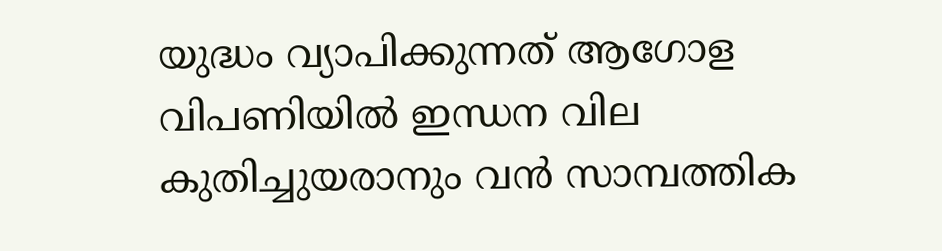യുദ്ധം വ്യാപിക്കുന്നത് ആഗോള വിപണിയിൽ ഇന്ധന വില കുതിച്ചുയരാനും വൻ സാമ്പത്തിക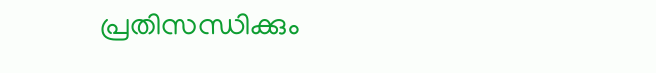പ്രതിസന്ധിക്കും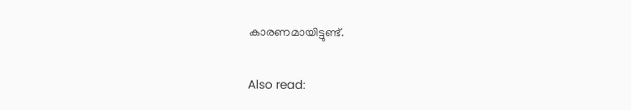കാരണമായിട്ടുണ്ട്.

Also read: